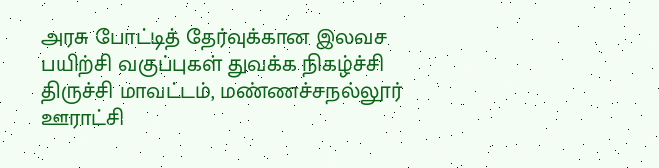அரசு போட்டித் தேர்வுக்கான இலவச பயிற்சி வகுப்புகள் துவக்க நிகழ்ச்சி
திருச்சி மாவட்டம், மண்ணச்சநல்லூர் ஊராட்சி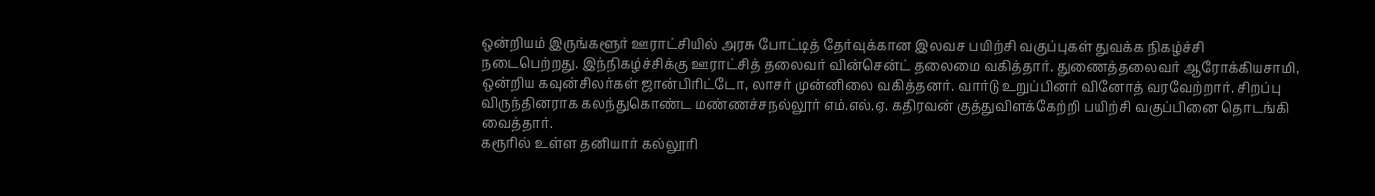ஒன்றியம் இருங்களூர் ஊராட்சியில் அரசு போட்டித் தேர்வுக்கான இலவச பயிற்சி வகுப்புகள் துவக்க நிகழ்ச்சி நடைபெற்றது. இந்நிகழ்ச்சிக்கு ஊராட்சித் தலைவர் வின்சென்ட் தலைமை வகித்தார். துணைத்தலைவர் ஆரோக்கியசாமி, ஒன்றிய கவுன்சிலர்கள் ஜான்பிரிட்டோ, லாசர் முன்னிலை வகித்தனர். வார்டு உறுப்பினர் வினோத் வரவேற்றார். சிறப்பு விருந்தினராக கலந்துகொண்ட மண்ணச்சநல்லூர் எம்.எல்.ஏ. கதிரவன் குத்துவிளக்கேற்றி பயிற்சி வகுப்பினை தொடங்கி வைத்தார்.
கரூரில் உள்ள தனியார் கல்லூரி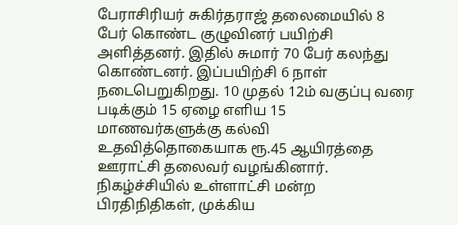பேராசிரியர் சுகிர்தராஜ் தலைமையில் 8 பேர் கொண்ட குழுவினர் பயிற்சி அளித்தனர். இதில் சுமார் 70 பேர் கலந்து கொண்டனர். இப்பயிற்சி 6 நாள் நடைபெறுகிறது. 10 முதல் 12ம் வகுப்பு வரை படிக்கும் 15 ஏழை எளிய 15 மாணவர்களுக்கு கல்வி உதவித்தொகையாக ரூ.45 ஆயிரத்தை ஊராட்சி தலைவர் வழங்கினார். நிகழ்ச்சியில் உள்ளாட்சி மன்ற பிரதிநிதிகள், முக்கிய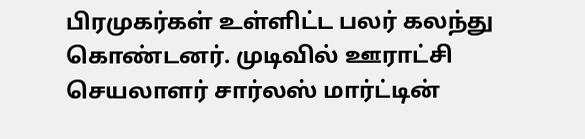பிரமுகர்கள் உள்ளிட்ட பலர் கலந்து கொண்டனர். முடிவில் ஊராட்சி செயலாளர் சார்லஸ் மார்ட்டின்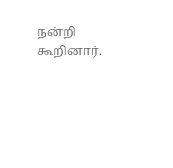நன்றி கூறினார்.